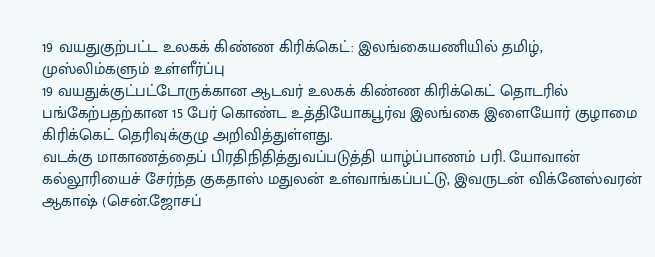19 வயதுகுற்பட்ட உலகக் கிண்ண கிரிக்கெட்: இலங்கையணியில் தமிழ், முஸ்லிம்களும் உள்ளீர்ப்பு
19 வயதுக்குட்பட்டோருக்கான ஆடவர் உலகக் கிண்ண கிரிக்கெட் தொடரில் பங்கேற்பதற்கான 15 பேர் கொண்ட உத்தியோகபூர்வ இலங்கை இளையோர் குழாமை கிரிக்கெட் தெரிவுக்குழு அறிவித்துள்ளது.
வடக்கு மாகாணத்தைப் பிரதிநிதித்துவப்படுத்தி யாழ்ப்பாணம் பரி. யோவான் கல்லூரியைச் சேர்ந்த குகதாஸ் மதுலன் உள்வாங்கப்பட்டு, இவருடன் விக்னேஸ்வரன் ஆகாஷ் (சென்.ஜோசப்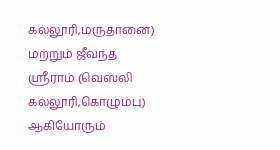கல்லூரி,மருதானை) மற்றும் ஜீவந்த ஸ்ரீராம் (வெஸ்லி கல்லூரி,கொழும்பு) ஆகியோரும்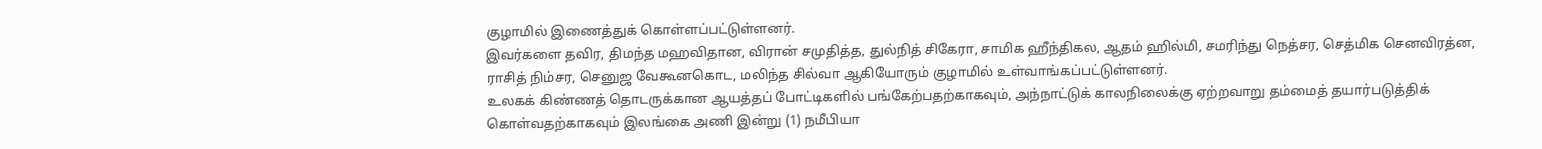குழாமில் இணைத்துக் கொள்ளப்பட்டுள்ளனர்.
இவர்களை தவிர, திமந்த மஹவிதான, விரான் சமுதித்த, துல்நித் சிகேரா, சாமிக ஹீந்திகல, ஆதம் ஹில்மி, சமரிந்து நெத்சர, செத்மிக செனவிரத்ன, ராசித் நிம்சர, செனுஜ வேகூனகொட, மலிந்த சில்வா ஆகியோரும் குழாமில் உள்வாங்கப்பட்டுள்ளனர்.
உலகக் கிண்ணத் தொடருக்கான ஆயத்தப் போட்டிகளில் பங்கேற்பதற்காகவும், அந்நாட்டுக் காலநிலைக்கு ஏற்றவாறு தம்மைத் தயார்படுத்திக் கொள்வதற்காகவும் இலங்கை அணி இன்று (1) நமீபியா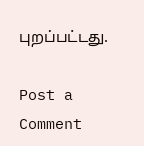புறப்பட்டது.

Post a Comment